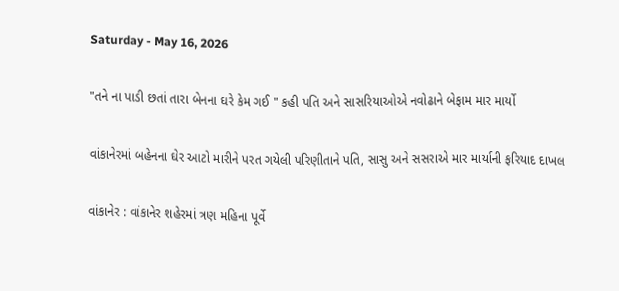Saturday - May 16, 2026

"તને ના પાડી છતાં તારા બેનના ઘરે કેમ ગઈ " કહી પતિ અને સાસરિયાઓએ નવોઢાને બેફામ માર માર્યો

વાંકાનેરમાં બહેનના ઘેર આટો મારીને પરત ગયેલી પરિણીતાને પતિ, સાસુ અને સસરાએ માર માર્યાની ફરિયાદ દાખલ

વાંકાનેર : વાંકાનેર શહેરમાં ત્રણ મહિના પૂર્વે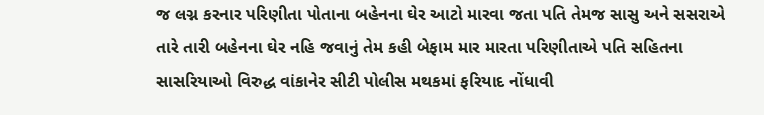જ લગ્ન કરનાર પરિણીતા પોતાના બહેનના ઘેર આટો મારવા જતા પતિ તેમજ સાસુ અને સસરાએ તારે તારી બહેનના ઘેર નહિ જવાનું તેમ કહી બેફામ માર મારતા પરિણીતાએ પતિ સહિતના સાસરિયાઓ વિરુદ્ધ વાંકાનેર સીટી પોલીસ મથકમાં ફરિયાદ નોંધાવી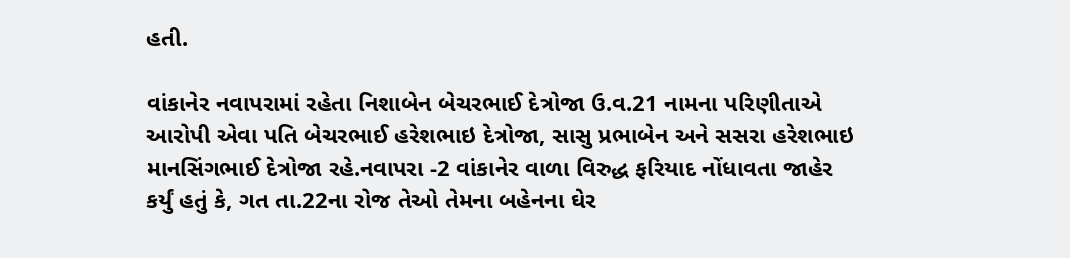હતી.

વાંકાનેર નવાપરામાં રહેતા નિશાબેન બેચરભાઈ દેત્રોજા ઉ.વ.21 નામના પરિણીતાએ આરોપી એવા પતિ બેચરભાઈ હરેશભાઇ દેત્રોજા, સાસુ પ્રભાબેન અને સસરા હરેશભાઇ માનસિંગભાઈ દેત્રોજા રહે.નવાપરા -2 વાંકાનેર વાળા વિરુદ્ધ ફરિયાદ નોંધાવતા જાહેર કર્યું હતું કે, ગત તા.22ના રોજ તેઓ તેમના બહેનના ઘેર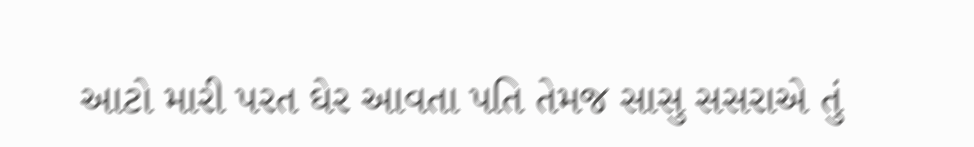આટો મારી પરત ઘેર આવતા પતિ તેમજ સાસુ સસરાએ તું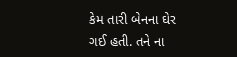કેમ તારી બેનના ઘેર ગઈ હતી. તને ના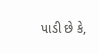પાડી છે કે,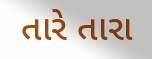તારે તારા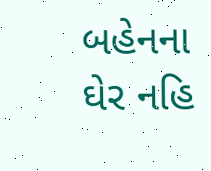બહેનના ઘેર નહિ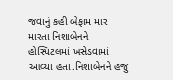જવાનું કહી બેફામ માર મારતા નિશાબેનને હોસ્પિટલમાં ખસેડવામાં આવ્યા હતા.નિશાબેનને હજુ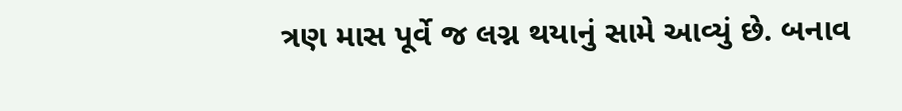ત્રણ માસ પૂર્વે જ લગ્ન થયાનું સામે આવ્યું છે. બનાવ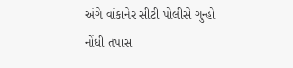અંગે વાંકાનેર સીટી પોલીસે ગુન્હો નોંધી તપાસ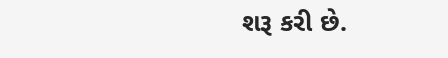શરૂ કરી છે.